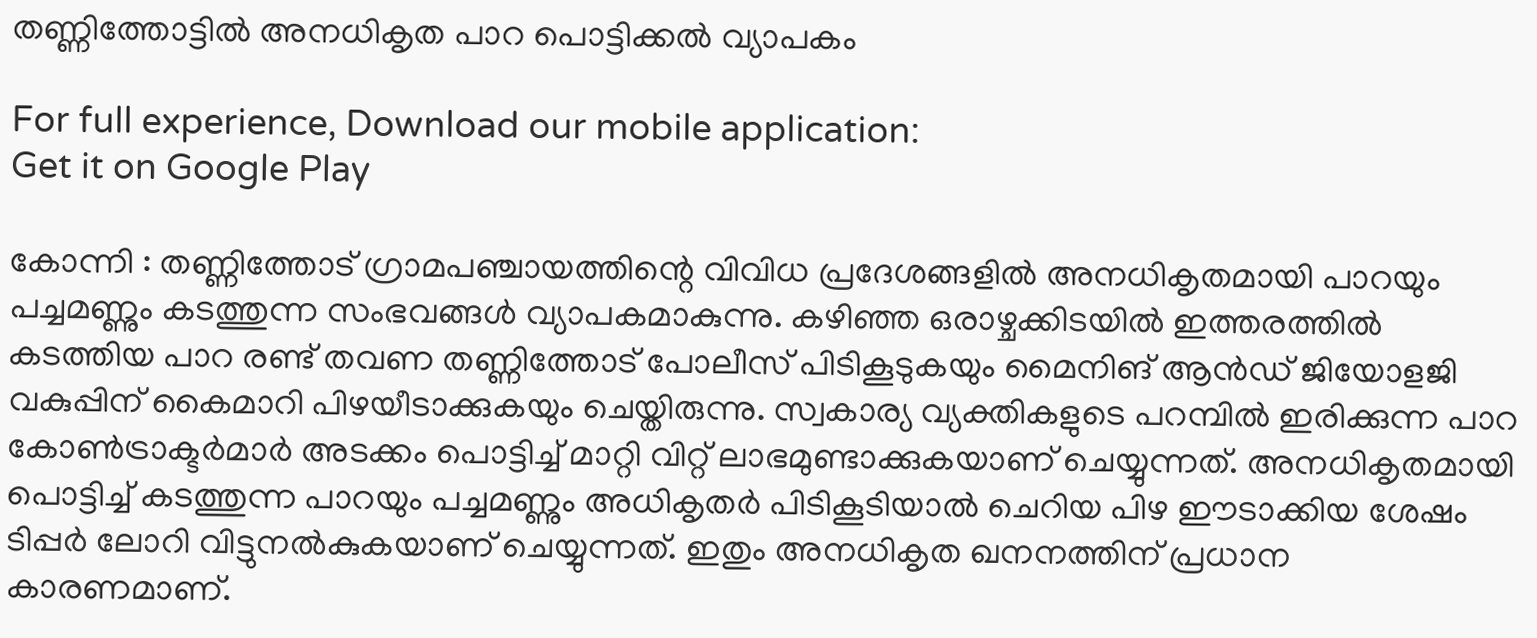തണ്ണിത്തോട്ടിൽ അനധികൃത പാറ പൊട്ടിക്കൽ വ്യാപകം

For full experience, Download our mobile application:
Get it on Google Play

കോന്നി : തണ്ണിത്തോട് ഗ്രാമപഞ്ചായത്തിന്റെ വിവിധ പ്രദേശങ്ങളിൽ അനധികൃതമായി പാറയും പച്ചമണ്ണും കടത്തുന്ന സംഭവങ്ങൾ വ്യാപകമാകുന്നു. കഴിഞ്ഞ ഒരാഴ്ചക്കിടയിൽ ഇത്തരത്തിൽ കടത്തിയ പാറ രണ്ട് തവണ തണ്ണിത്തോട് പോലീസ് പിടികൂടുകയും മൈനിങ് ആൻഡ് ജിയോളജി വകുപ്പിന് കൈമാറി പിഴയീടാക്കുകയും ചെയ്തിരുന്നു. സ്വകാര്യ വ്യക്തികളുടെ പറമ്പിൽ ഇരിക്കുന്ന പാറ കോൺട്രാക്ടർമാർ അടക്കം പൊട്ടിച്ച് മാറ്റി വിറ്റ് ലാഭമുണ്ടാക്കുകയാണ് ചെയ്യുന്നത്. അനധികൃതമായി പൊട്ടിച്ച് കടത്തുന്ന പാറയും പച്ചമണ്ണും അധികൃതർ പിടികൂടിയാൽ ചെറിയ പിഴ ഈടാക്കിയ ശേഷം ടിപ്പർ ലോറി വിട്ടുനൽകുകയാണ് ചെയ്യുന്നത്. ഇതും അനധികൃത ഖനനത്തിന് പ്രധാന കാരണമാണ്.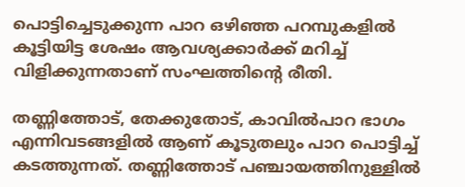പൊട്ടിച്ചെടുക്കുന്ന പാറ ഒഴിഞ്ഞ പറമ്പുകളിൽ കൂട്ടിയിട്ട ശേഷം ആവശ്യക്കാർക്ക് മറിച്ച് വിളിക്കുന്നതാണ് സംഘത്തിന്റെ രീതി.

തണ്ണിത്തോട്, തേക്കുതോട്, കാവിൽപാറ ഭാഗം എന്നിവടങ്ങളിൽ ആണ് കൂടുതലും പാറ പൊട്ടിച്ച് കടത്തുന്നത്. തണ്ണിത്തോട് പഞ്ചായത്തിനുള്ളിൽ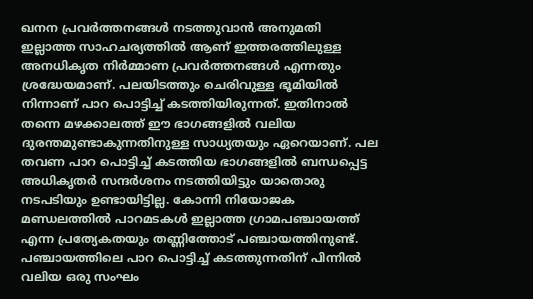ഖനന പ്രവർത്തനങ്ങൾ നടത്തുവാൻ അനുമതി ഇല്ലാത്ത സാഹചര്യത്തിൽ ആണ് ഇത്തരത്തിലുള്ള അനധികൃത നിർമ്മാണ പ്രവർത്തനങ്ങൾ എന്നതും ശ്രദ്ധേയമാണ്. പലയിടത്തും ചെരിവുള്ള ഭൂമിയിൽ നിന്നാണ് പാറ പൊട്ടിച്ച് കടത്തിയിരുന്നത്. ഇതിനാൽ തന്നെ മഴക്കാലത്ത് ഈ ഭാഗങ്ങളിൽ വലിയ ദുരന്തമുണ്ടാകുന്നതിനുള്ള സാധ്യതയും ഏറെയാണ്. പല തവണ പാറ പൊട്ടിച്ച് കടത്തിയ ഭാഗങ്ങളിൽ ബന്ധപ്പെട്ട അധികൃതർ സന്ദർശനം നടത്തിയിട്ടും യാതൊരു നടപടിയും ഉണ്ടായിട്ടില്ല. കോന്നി നിയോജക മണ്ഡലത്തിൽ പാറമടകൾ ഇല്ലാത്ത ഗ്രാമപഞ്ചായത്ത് എന്ന പ്രത്യേകതയും തണ്ണിത്തോട് പഞ്ചായത്തിനുണ്ട്. പഞ്ചായത്തിലെ പാറ പൊട്ടിച്ച് കടത്തുന്നതിന് പിന്നിൽ വലിയ ഒരു സംഘം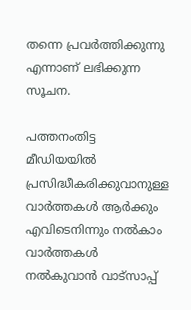തന്നെ പ്രവർത്തിക്കുന്നു എന്നാണ് ലഭിക്കുന്ന സൂചന.

പത്തനംതിട്ട മീഡിയയില്‍ പ്രസിദ്ധീകരിക്കുവാനുള്ള വാര്‍ത്തകള്‍ ആര്‍ക്കും എവിടെനിന്നും നല്‍കാം
വാര്‍ത്തകള്‍ നല്‍കുവാന്‍ വാട്സാപ്പ്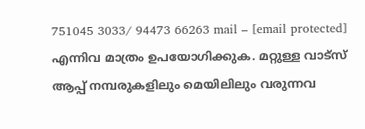751045 3033/ 94473 66263 mail – [email protected] എന്നിവ മാത്രം ഉപയോഗിക്കുക. മറ്റുള്ള വാട്സ് ആപ്പ് നമ്പരുകളിലും മെയിലിലും വരുന്നവ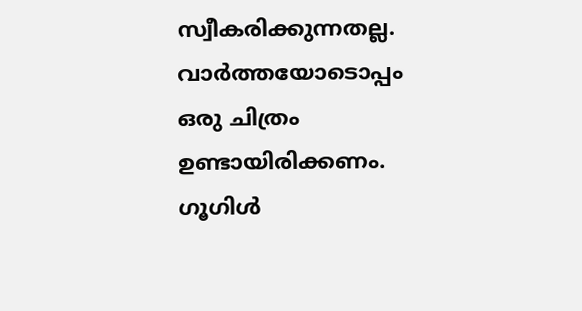സ്വീകരിക്കുന്നതല്ല. വാര്‍ത്തയോടൊപ്പം ഒരു ചിത്രം ഉണ്ടായിരിക്കണം. ഗൂഗിള്‍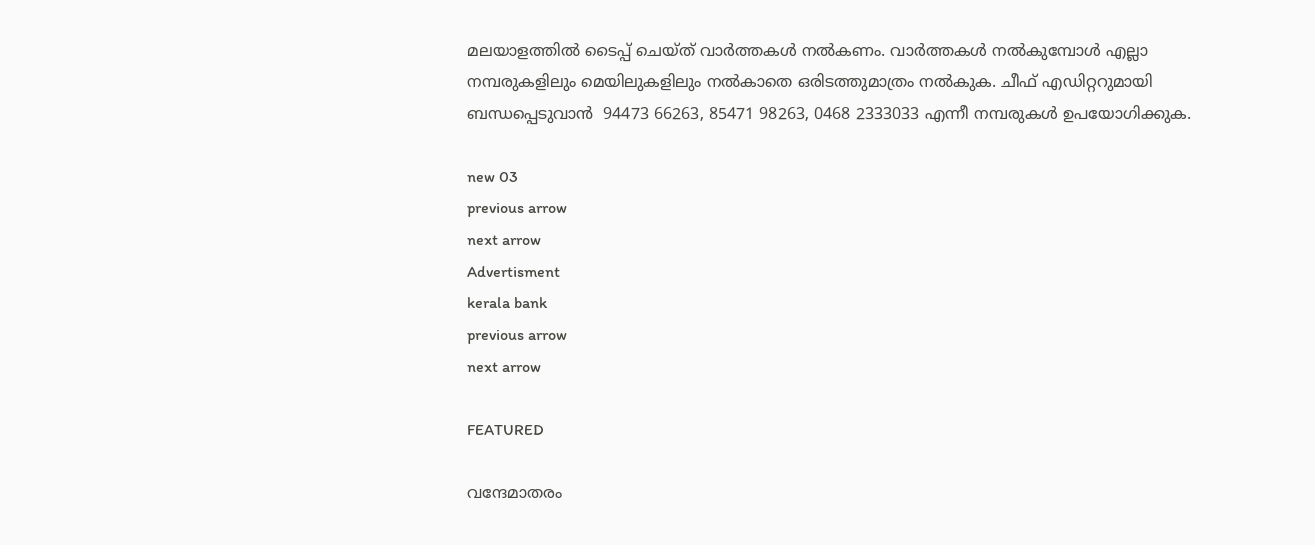മലയാളത്തില്‍ ടൈപ്പ് ചെയ്ത് വാര്‍ത്തകള്‍ നല്‍കണം. വാര്‍ത്തകള്‍ നല്‍കുമ്പോള്‍ എല്ലാ നമ്പരുകളിലും മെയിലുകളിലും നല്‍കാതെ ഒരിടത്തുമാത്രം നല്‍കുക. ചീഫ് എഡിറ്ററുമായി ബന്ധപ്പെടുവാന്‍  94473 66263, 85471 98263, 0468 2333033 എന്നീ നമ്പരുകള്‍ ഉപയോഗിക്കുക.

new 03
previous arrow
next arrow
Advertisment
kerala bank
previous arrow
next arrow

FEATURED

വന്ദേമാതരം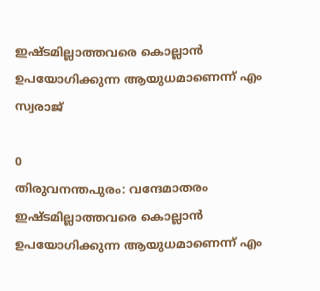ഇഷ്ടമില്ലാത്തവരെ കൊല്ലാൻ ഉപയോഗിക്കുന്ന ആയുധമാണെന്ന് എം സ്വരാജ്

0
തിരുവനന്തപുരം: വന്ദേമാതരം ഇഷ്ടമില്ലാത്തവരെ കൊല്ലാൻ ഉപയോഗിക്കുന്ന ആയുധമാണെന്ന് എം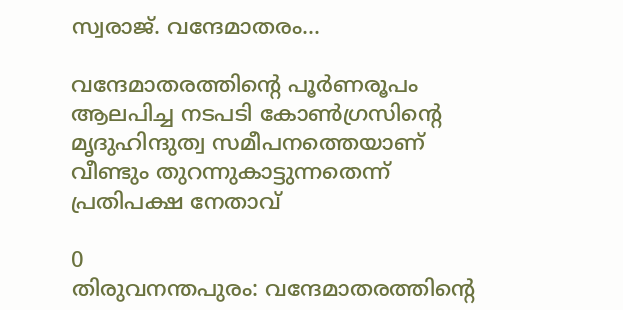സ്വരാജ്. വന്ദേമാതരം...

വന്ദേമാതരത്തിന്റെ പൂര്‍ണരൂപം ആലപിച്ച നടപടി കോണ്‍ഗ്രസിന്റെ മൃദുഹിന്ദുത്വ സമീപനത്തെയാണ് വീണ്ടും തുറന്നുകാട്ടുന്നതെന്ന് പ്രതിപക്ഷ നേതാവ്

0
തിരുവനന്തപുരം: വന്ദേമാതരത്തിന്റെ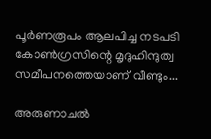പൂര്‍ണരൂപം ആലപിച്ച നടപടി കോണ്‍ഗ്രസിന്റെ മൃദുഹിന്ദുത്വ സമീപനത്തെയാണ് വീണ്ടും...

അരുണാചൽ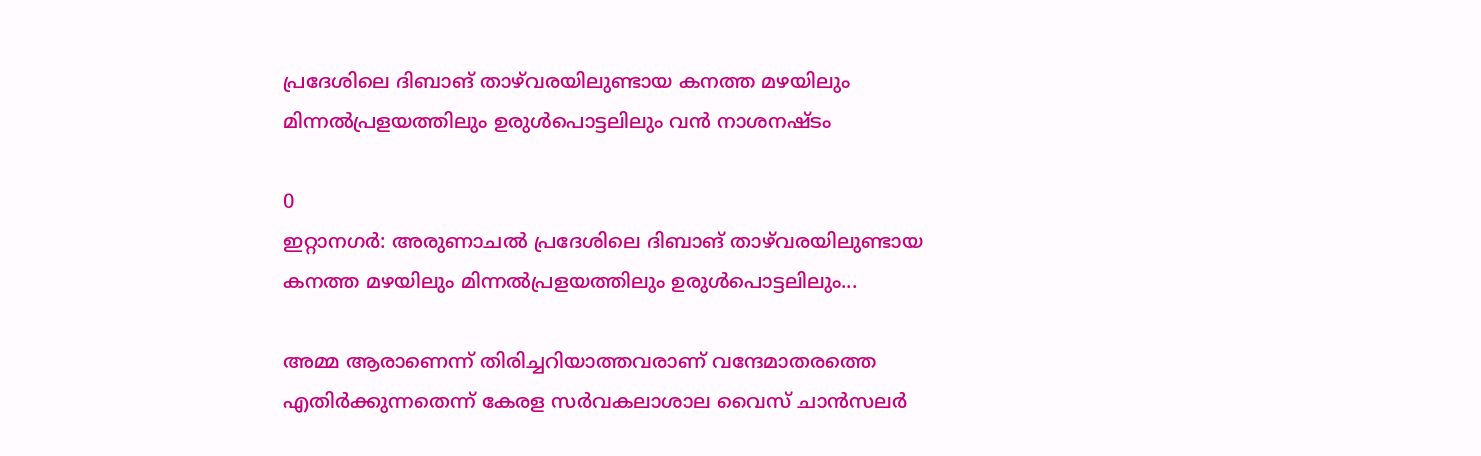പ്രദേശിലെ ദിബാങ് താഴ്‌വരയിലുണ്ടായ കനത്ത മഴയിലും മിന്നൽപ്രളയത്തിലും ഉരുൾപൊട്ടലിലും വൻ നാശനഷ്ടം

0
ഇറ്റാനഗർ: അരുണാചൽ പ്രദേശിലെ ദിബാങ് താഴ്‌വരയിലുണ്ടായ കനത്ത മഴയിലും മിന്നൽപ്രളയത്തിലും ഉരുൾപൊട്ടലിലും...

അമ്മ ആരാണെന്ന് തിരിച്ചറിയാത്തവരാണ് വന്ദേമാതരത്തെ എതിർക്കുന്നതെന്ന് കേരള സർവകലാശാല വൈസ് ചാൻസലർ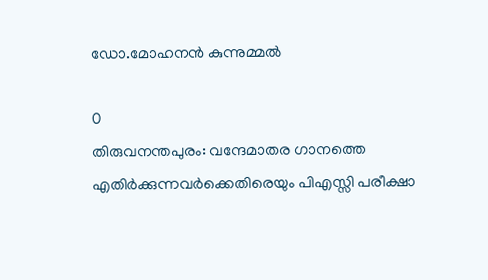ഡോ.മോഹനൻ കുന്നുമ്മൽ

0
തിരുവനന്തപുരം: വന്ദേമാതര ഗാനത്തെ എതിർക്കുന്നവർക്കെതിരെയും പിഎസ്സി പരീക്ഷാ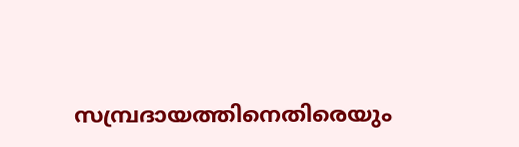സമ്പ്രദായത്തിനെതിരെയും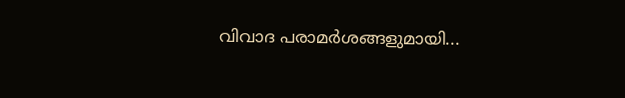വിവാദ പരാമർശങ്ങളുമായി...